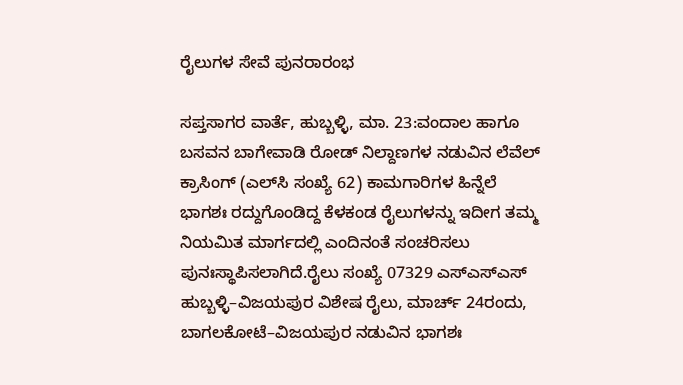ರೈಲುಗಳ ಸೇವೆ ಪುನರಾರಂಭ

ಸಪ್ತಸಾಗರ ವಾರ್ತೆ, ಹುಬ್ಬಳ್ಳಿ, ಮಾ. 23:ವಂದಾಲ ಹಾಗೂ ಬಸವನ ಬಾಗೇವಾಡಿ ರೋಡ್ ನಿಲ್ದಾಣಗಳ ನಡುವಿನ ಲೆವೆಲ್ ಕ್ರಾಸಿಂಗ್ (ಎಲ್‌ಸಿ ಸಂಖ್ಯೆ 62) ಕಾಮಗಾರಿಗಳ ಹಿನ್ನೆಲೆ ಭಾಗಶಃ ರದ್ದುಗೊಂಡಿದ್ದ ಕೆಳಕಂಡ ರೈಲುಗಳನ್ನು ಇದೀಗ ತಮ್ಮ ನಿಯಮಿತ ಮಾರ್ಗದಲ್ಲಿ ಎಂದಿನಂತೆ ಸಂಚರಿಸಲು ಪುನಃಸ್ಥಾಪಿಸಲಾಗಿದೆ.ರೈಲು ಸಂಖ್ಯೆ 07329 ಎಸ್‌ಎಸ್‌ಎಸ್ ಹುಬ್ಬಳ್ಳಿ–ವಿಜಯಪುರ ವಿಶೇಷ ರೈಲು, ಮಾರ್ಚ್ 24ರಂದು, ಬಾಗಲಕೋಟೆ–ವಿಜಯಪುರ ನಡುವಿನ ಭಾಗಶಃ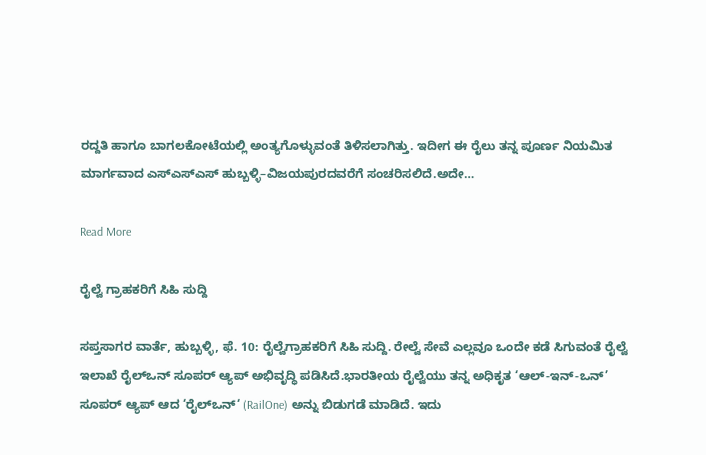ರದ್ದತಿ ಹಾಗೂ ಬಾಗಲಕೋಟೆಯಲ್ಲಿ ಅಂತ್ಯಗೊಳ್ಳುವಂತೆ ತಿಳಿಸಲಾಗಿತ್ತು. ಇದೀಗ ಈ ರೈಲು ತನ್ನ ಪೂರ್ಣ ನಿಯಮಿತ ಮಾರ್ಗವಾದ ಎಸ್‌ಎಸ್‌ಎಸ್ ಹುಬ್ಬಳ್ಳಿ–ವಿಜಯಪುರದವರೆಗೆ ಸಂಚರಿಸಲಿದೆ.ಅದೇ…

Read More

ರೈಲ್ವೆ ಗ್ರಾಹಕರಿಗೆ ಸಿಹಿ ಸುದ್ದಿ

ಸಪ್ತಸಾಗರ ವಾರ್ತೆ, ಹುಬ್ಬಳ್ಳಿ, ಫೆ. 10: ರೈಲ್ವೆಗ್ರಾಹಕರಿಗೆ ಸಿಹಿ ಸುದ್ದಿ. ರೇಲ್ವೆ ಸೇವೆ ಎಲ್ಲವೂ ಒಂದೇ ಕಡೆ ಸಿಗುವಂತೆ ರೈಲ್ವೆ ಇಲಾಖೆ ರೈಲ್ಒನ್ ಸೂಪರ್ ಆ್ಯಪ್ ಅಭಿವೃದ್ಧಿ ಪಡಿಸಿದೆ.ಭಾರತೀಯ ರೈಲ್ವೆಯು ತನ್ನ ಅಧಿಕೃತ ‘ಆಲ್-ಇನ್-ಒನ್’ ಸೂಪರ್ ಆ್ಯಪ್ ಆದ ‘ರೈಲ್ಒನ್‘ (RailOne) ಅನ್ನು ಬಿಡುಗಡೆ ಮಾಡಿದೆ. ಇದು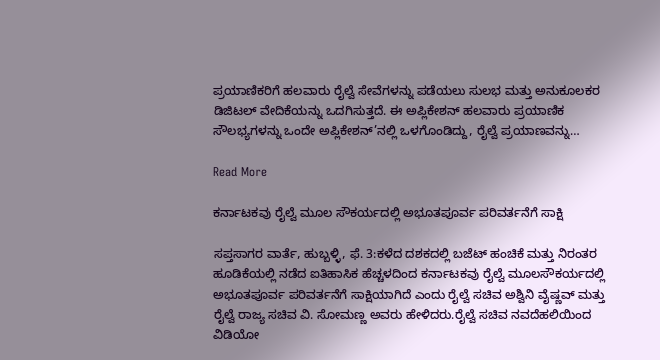ಪ್ರಯಾಣಿಕರಿಗೆ ಹಲವಾರು ರೈಲ್ವೆ ಸೇವೆಗಳನ್ನು ಪಡೆಯಲು ಸುಲಭ ಮತ್ತು ಅನುಕೂಲಕರ ಡಿಜಿಟಲ್ ವೇದಿಕೆಯನ್ನು ಒದಗಿಸುತ್ತದೆ. ಈ ಅಪ್ಲಿಕೇಶನ್ ಹಲವಾರು ಪ್ರಯಾಣಿಕ ಸೌಲಭ್ಯಗಳನ್ನು ಒಂದೇ ಅಪ್ಲಿಕೇಶನ್’ನಲ್ಲಿ ಒಳಗೊಂಡಿದ್ದು, ರೈಲ್ವೆ ಪ್ರಯಾಣವನ್ನು…

Read More

ಕರ್ನಾಟಕವು ರೈಲ್ವೆ ಮೂಲ ಸೌಕರ್ಯದಲ್ಲಿ ಅಭೂತಪೂರ್ವ ಪರಿವರ್ತನೆಗೆ ಸಾಕ್ಷಿ

ಸಪ್ತಸಾಗರ ವಾರ್ತೆ, ಹುಬ್ಬಳ್ಳಿ, ಫೆ. 3:ಕಳೆದ ದಶಕದಲ್ಲಿ ಬಜೆಟ್ ಹಂಚಿಕೆ ಮತ್ತು ನಿರಂತರ ಹೂಡಿಕೆಯಲ್ಲಿ ನಡೆದ ಐತಿಹಾಸಿಕ ಹೆಚ್ಚಳದಿಂದ ಕರ್ನಾಟಕವು ರೈಲ್ವೆ ಮೂಲಸೌಕರ್ಯದಲ್ಲಿ ಅಭೂತಪೂರ್ವ ಪರಿವರ್ತನೆಗೆ ಸಾಕ್ಷಿಯಾಗಿದೆ ಎಂದು ರೈಲ್ವೆ ಸಚಿವ ಅಶ್ವಿನಿ ವೈಷ್ಣವ್ ಮತ್ತು ರೈಲ್ವೆ ರಾಜ್ಯ ಸಚಿವ ವಿ. ಸೋಮಣ್ಣ ಅವರು ಹೇಳಿದರು.ರೈಲ್ವೆ ಸಚಿವ ನವದೆಹಲಿಯಿಂದ ವಿಡಿಯೋ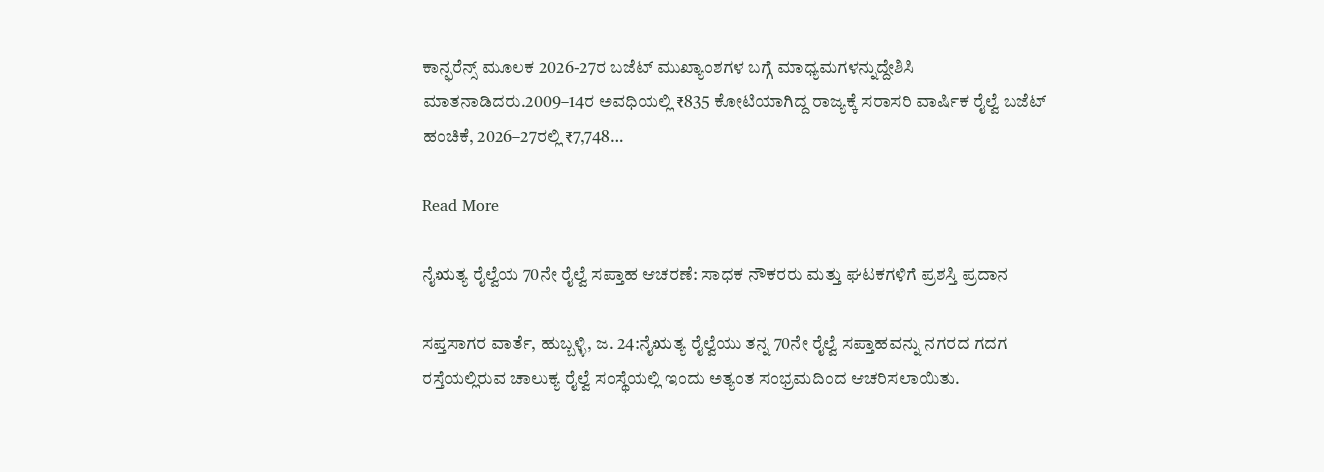ಕಾನ್ಫರೆನ್ಸ್ ಮೂಲಕ 2026-27ರ ಬಜೆಟ್ ಮುಖ್ಯಾಂಶಗಳ ಬಗ್ಗೆ ಮಾಧ್ಯಮಗಳನ್ನುದ್ದೇಶಿಸಿ ಮಾತನಾಡಿದರು.2009–14ರ ಅವಧಿಯಲ್ಲಿ ₹835 ಕೋಟಿಯಾಗಿದ್ದ ರಾಜ್ಯಕ್ಕೆ ಸರಾಸರಿ ವಾರ್ಷಿಕ ರೈಲ್ವೆ ಬಜೆಟ್ ಹಂಚಿಕೆ, 2026–27ರಲ್ಲಿ ₹7,748…

Read More

ನೈಋತ್ಯ ರೈಲ್ವೆಯ 70ನೇ ರೈಲ್ವೆ ಸಪ್ತಾಹ ಆಚರಣೆ: ಸಾಧಕ ನೌಕರರು ಮತ್ತು ಘಟಕಗಳಿಗೆ ಪ್ರಶಸ್ತಿ ಪ್ರದಾನ

ಸಪ್ತಸಾಗರ ವಾರ್ತೆ, ಹುಬ್ಬಳ್ಳಿ, ಜ. 24:ನೈಋತ್ಯ ರೈಲ್ವೆಯು ತನ್ನ 70ನೇ ರೈಲ್ವೆ ಸಪ್ತಾಹವನ್ನು ನಗರದ ಗದಗ ರಸ್ತೆಯಲ್ಲಿರುವ ಚಾಲುಕ್ಯ ರೈಲ್ವೆ ಸಂಸ್ಥೆಯಲ್ಲಿ ಇಂದು ಅತ್ಯಂತ ಸಂಭ್ರಮದಿಂದ ಆಚರಿಸಲಾಯಿತು.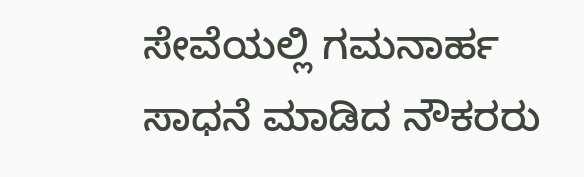ಸೇವೆಯಲ್ಲಿ ಗಮನಾರ್ಹ ಸಾಧನೆ ಮಾಡಿದ ನೌಕರರು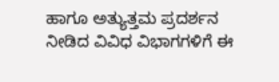ಹಾಗೂ ಅತ್ಯುತ್ತಮ ಪ್ರದರ್ಶನ ನೀಡಿದ ವಿವಿಧ ವಿಭಾಗಗಳಿಗೆ ಈ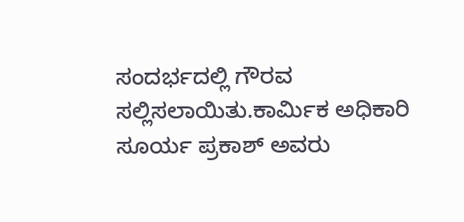ಸಂದರ್ಭದಲ್ಲಿ ಗೌರವ ಸಲ್ಲಿಸಲಾಯಿತು.ಕಾರ್ಮಿಕ ಅಧಿಕಾರಿ ಸೂರ್ಯ ಪ್ರಕಾಶ್ ಅವರು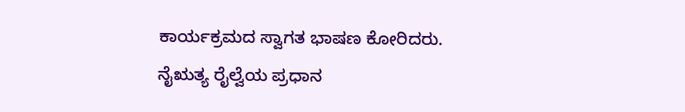ಕಾರ್ಯಕ್ರಮದ ಸ್ವಾಗತ ಭಾಷಣ ಕೋರಿದರು. ನೈಋತ್ಯ ರೈಲ್ವೆಯ ಪ್ರಧಾನ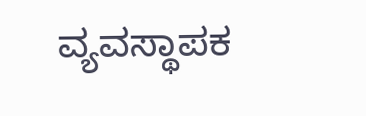ವ್ಯವಸ್ಥಾಪಕ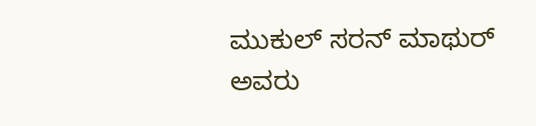ಮುಕುಲ್ ಸರನ್ ಮಾಥುರ್ ಅವರು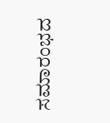ಸಮಾರಂಭದ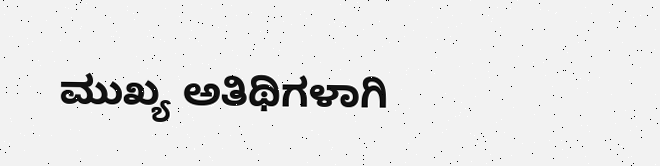ಮುಖ್ಯ ಅತಿಥಿಗಳಾಗಿ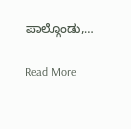ಪಾಲ್ಗೊಂಡು,…

Read More